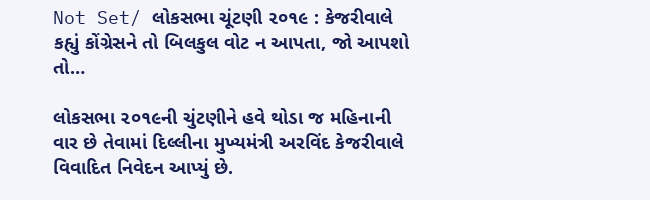Not Set/ લોકસભા ચૂંટણી ૨૦૧૯ : કેજરીવાલે કહ્યું કોંગ્રેસને તો બિલકુલ વોટ ન આપતા, જો આપશો તો…

લોકસભા ૨૦૧૯ની ચુંટણીને હવે થોડા જ મહિનાની વાર છે તેવામાં દિલ્લીના મુખ્યમંત્રી અરવિંદ કેજરીવાલે વિવાદિત નિવેદન આપ્યું છે.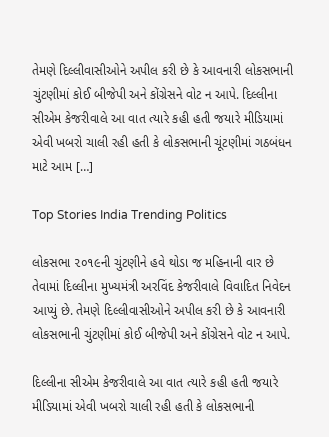તેમણે દિલ્લીવાસીઓને અપીલ કરી છે કે આવનારી લોકસભાની ચુંટણીમાં કોઈ બીજેપી અને કોંગ્રેસને વોટ ન આપે. દિલ્લીના સીએમ કેજરીવાલે આ વાત ત્યારે કહી હતી જયારે મીડિયામાં એવી ખબરો ચાલી રહી હતી કે લોકસભાની ચૂંટણીમાં ગઠબંધન માટે આમ […]

Top Stories India Trending Politics

લોકસભા ૨૦૧૯ની ચુંટણીને હવે થોડા જ મહિનાની વાર છે તેવામાં દિલ્લીના મુખ્યમંત્રી અરવિંદ કેજરીવાલે વિવાદિત નિવેદન આપ્યું છે. તેમણે દિલ્લીવાસીઓને અપીલ કરી છે કે આવનારી લોકસભાની ચુંટણીમાં કોઈ બીજેપી અને કોંગ્રેસને વોટ ન આપે.

દિલ્લીના સીએમ કેજરીવાલે આ વાત ત્યારે કહી હતી જયારે મીડિયામાં એવી ખબરો ચાલી રહી હતી કે લોકસભાની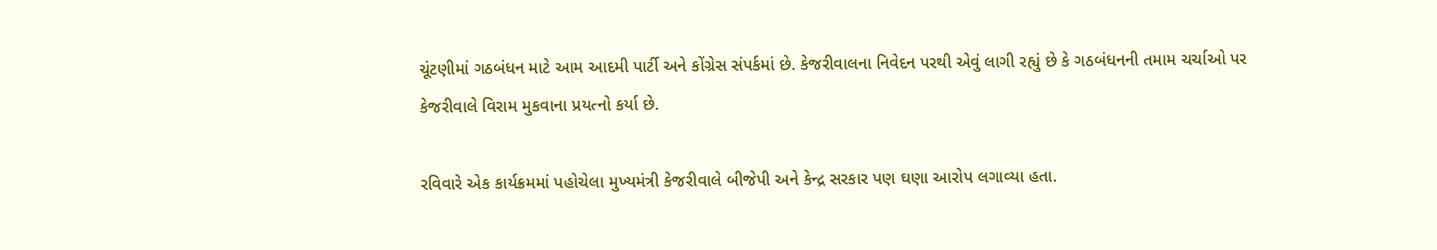ચૂંટણીમાં ગઠબંધન માટે આમ આદમી પાર્ટી અને કોંગ્રેસ સંપર્કમાં છે. કેજરીવાલના નિવેદન પરથી એવું લાગી રહ્યું છે કે ગઠબંધનની તમામ ચર્ચાઓ પર કેજરીવાલે વિરામ મુકવાના પ્રયત્નો કર્યા છે.

રવિવારે એક કાર્યક્રમમાં પહોચેલા મુખ્યમંત્રી કેજરીવાલે બીજેપી અને કેન્દ્ર સરકાર પણ ઘણા આરોપ લગાવ્યા હતા.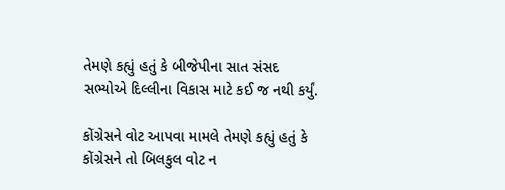તેમણે કહ્યું હતું કે બીજેપીના સાત સંસદ સભ્યોએ દિલ્લીના વિકાસ માટે કઈ જ નથી કર્યું.

કોંગ્રેસને વોટ આપવા મામલે તેમણે કહ્યું હતું કે કોંગ્રેસને તો બિલકુલ વોટ ન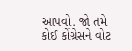આપવો. જો તમે કોઈ કોંગ્રેસને વોટ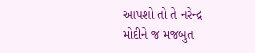આપશો તો તે નરેન્દ્ર મોદીને જ મજબુત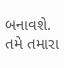બનાવશે. તમે તમારા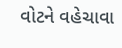વોટને વહેચાવા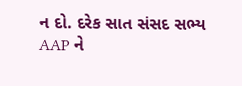ન દો. દરેક સાત સંસદ સભ્ય AAP ને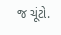જ ચૂંટો.